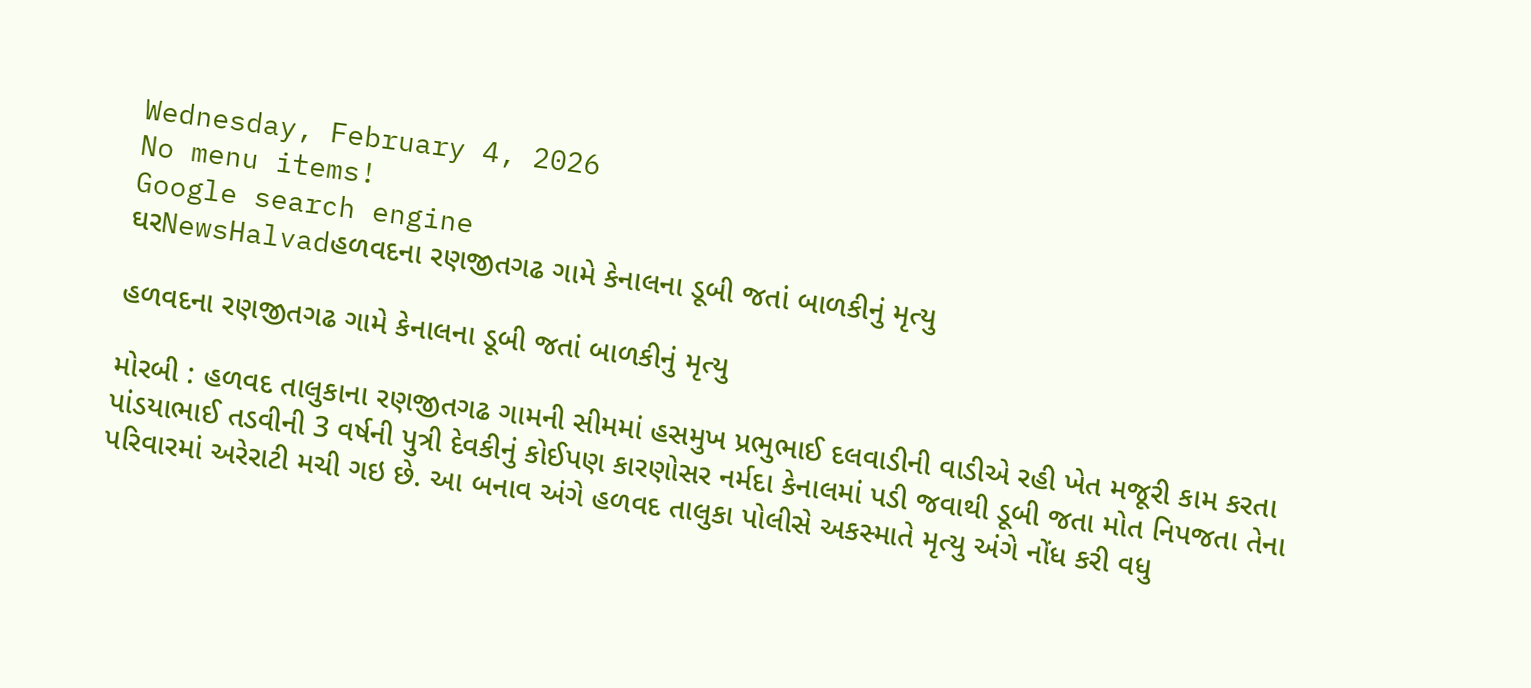Wednesday, February 4, 2026
No menu items!
Google search engine
ઘરNewsHalvadહળવદના રણજીતગઢ ગામે કેનાલના ડૂબી જતાં બાળકીનું મૃત્યુ

હળવદના રણજીતગઢ ગામે કેનાલના ડૂબી જતાં બાળકીનું મૃત્યુ

મોરબી : હળવદ તાલુકાના રણજીતગઢ ગામની સીમમાં હસમુખ પ્રભુભાઈ દલવાડીની વાડીએ રહી ખેત મજૂરી કામ કરતા પાંડયાભાઈ તડવીની 3 વર્ષની પુત્રી દેવકીનું કોઈપણ કારણોસર નર્મદા કેનાલમાં પડી જવાથી ડૂબી જતા મોત નિપજતા તેના પરિવારમાં અરેરાટી મચી ગઇ છે. આ બનાવ અંગે હળવદ તાલુકા પોલીસે અકસ્માતે મૃત્યુ અંગે નોંધ કરી વધુ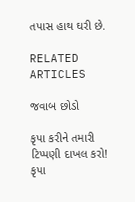તપાસ હાથ ઘરી છે.

RELATED ARTICLES

જવાબ છોડો

કૃપા કરીને તમારી ટિપ્પણી દાખલ કરો!
કૃપા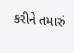કરીને તમારું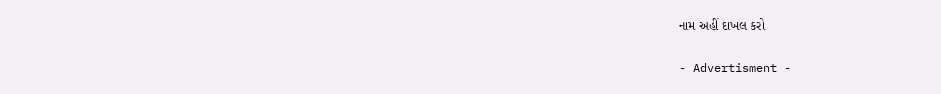નામ અહીં દાખલ કરો

- Advertisment -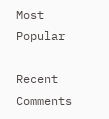Most Popular

Recent Comments